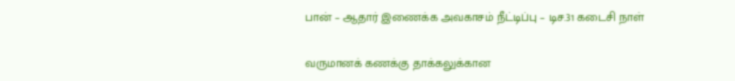பான் – ஆதார் இணைக்க அவகாசம் நீட்டிப்பு – டிச.31 கடைசி நாள்

வருமானக் கணக்கு தாக்கலுக்கான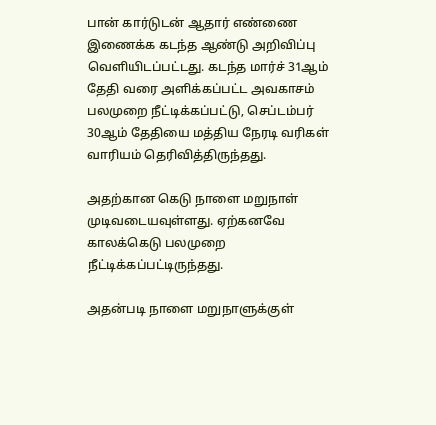பான் கார்டுடன் ஆதார் எண்ணை இணைக்க கடந்த ஆண்டு அறிவிப்பு வெளியிடப்பட்டது. கடந்த மார்ச் 31ஆம் தேதி வரை அளிக்கப்பட்ட அவகாசம் பலமுறை நீட்டிக்கப்பட்டு, செப்டம்பர் 30ஆம் தேதியை மத்திய நேரடி வரிகள் வாரியம் தெரிவித்திருந்தது.

அதற்கான கெடு நாளை மறுநாள் முடிவடையவுள்ளது. ஏற்கனவே காலக்கெடு பலமுறை நீட்டிக்கப்பட்டிருந்தது.

அதன்படி நாளை மறுநாளுக்குள்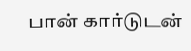பான் கார்டுடன்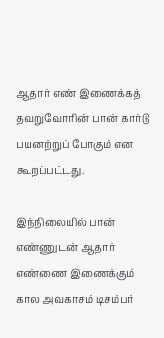ஆதார் எண் இணைக்கத் தவறுவோரின் பான் கார்டு பயனற்றுப் போகும் என கூறப்பட்டது.

இந்நிலையில் பான் எண்ணுடன் ஆதார் எண்ணை இணைக்கும் கால அவகாசம் டிசம்பர்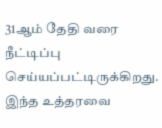31ஆம் தேதி வரை நீட்டிப்பு செய்யப்பட்டிருக்கிறது. இந்த உத்தரவை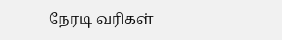நேரடி வரிகள்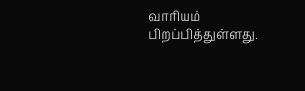வாரியம் பிறப்பித்துள்ளது.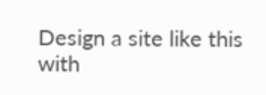Design a site like this with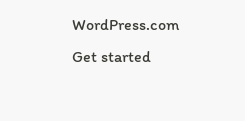WordPress.com
Get started